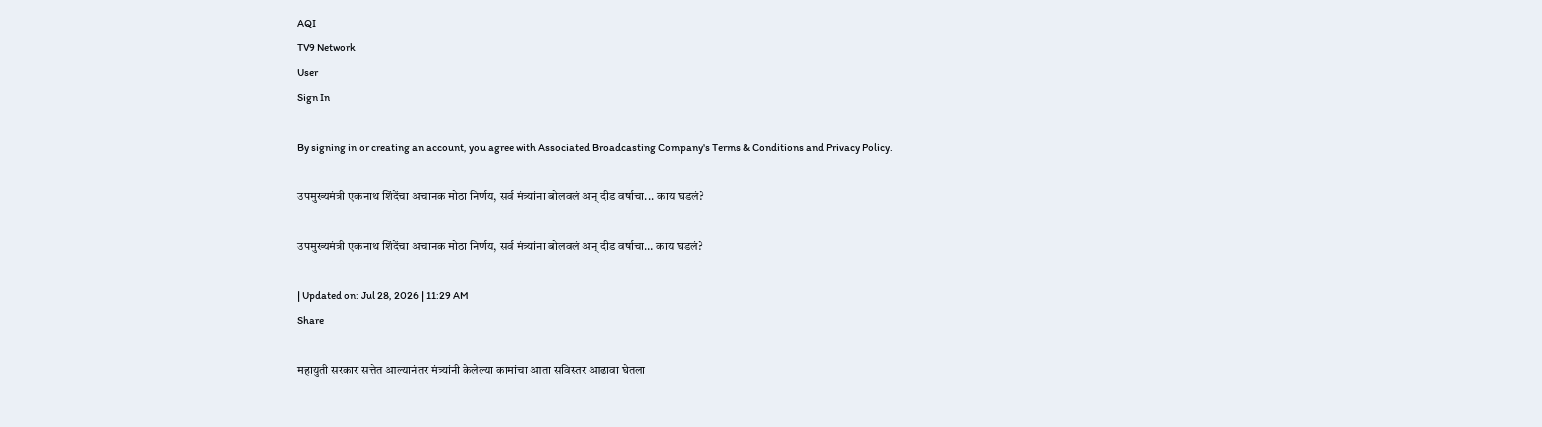AQI
TV9 Network
User
Sign In

By signing in or creating an account, you agree with Associated Broadcasting Company's Terms & Conditions and Privacy Policy.

उपमुख्यमंत्री एकनाथ शिंदेंचा अचानक मोठा निर्णय, सर्व मंत्र्यांना बोलवलं अन् दीड वर्षाचा... काय घडलं?

उपमुख्यमंत्री एकनाथ शिंदेंचा अचानक मोठा निर्णय, सर्व मंत्र्यांना बोलवलं अन् दीड वर्षाचा… काय घडलं?

| Updated on: Jul 28, 2026 | 11:29 AM
Share

महायुती सरकार सत्तेत आल्यानंतर मंत्र्यांनी केलेल्या कामांचा आता सविस्तर आढावा घेतला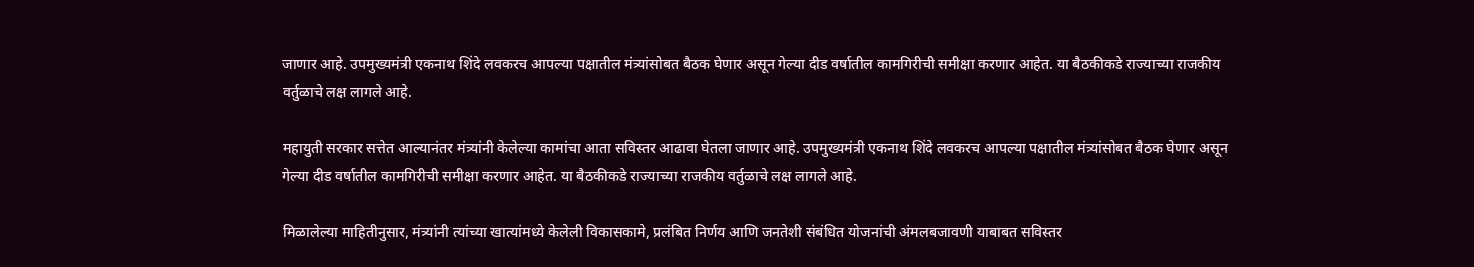जाणार आहे. उपमुख्यमंत्री एकनाथ शिंदे लवकरच आपल्या पक्षातील मंत्र्यांसोबत बैठक घेणार असून गेल्या दीड वर्षातील कामगिरीची समीक्षा करणार आहेत. या बैठकीकडे राज्याच्या राजकीय वर्तुळाचे लक्ष लागले आहे.

महायुती सरकार सत्तेत आल्यानंतर मंत्र्यांनी केलेल्या कामांचा आता सविस्तर आढावा घेतला जाणार आहे. उपमुख्यमंत्री एकनाथ शिंदे लवकरच आपल्या पक्षातील मंत्र्यांसोबत बैठक घेणार असून गेल्या दीड वर्षातील कामगिरीची समीक्षा करणार आहेत. या बैठकीकडे राज्याच्या राजकीय वर्तुळाचे लक्ष लागले आहे.

मिळालेल्या माहितीनुसार, मंत्र्यांनी त्यांच्या खात्यांमध्ये केलेली विकासकामे, प्रलंबित निर्णय आणि जनतेशी संबंधित योजनांची अंमलबजावणी याबाबत सविस्तर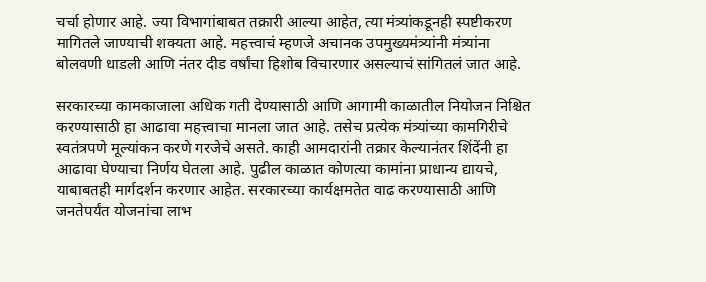चर्चा होणार आहे. ज्या विभागांबाबत तक्रारी आल्या आहेत, त्या मंत्र्यांकडूनही स्पष्टीकरण मागितले जाण्याची शक्यता आहे. महत्त्वाचं म्हणजे अचानक उपमुख्यमंत्र्यांनी मंत्र्यांना बोलवणी धाडली आणि नंतर दीड वर्षांचा हिशोब विचारणार असल्याचं सांगितलं जात आहे.

सरकारच्या कामकाजाला अधिक गती देण्यासाठी आणि आगामी काळातील नियोजन निश्चित करण्यासाठी हा आढावा महत्त्वाचा मानला जात आहे. तसेच प्रत्येक मंत्र्यांच्या कामगिरीचे स्वतंत्रपणे मूल्यांकन करणे गरजेचे असते. काही आमदारांनी तक्रार केल्यानंतर शिंदेंनी हा आढावा घेण्याचा निर्णय घेतला आहे. पुढील काळात कोणत्या कामांना प्राधान्य द्यायचे, याबाबतही मार्गदर्शन करणार आहेत. सरकारच्या कार्यक्षमतेत वाढ करण्यासाठी आणि जनतेपर्यंत योजनांचा लाभ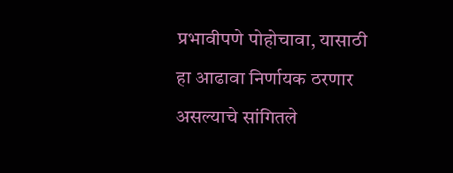प्रभावीपणे पोहोचावा, यासाठी हा आढावा निर्णायक ठरणार असल्याचे सांगितले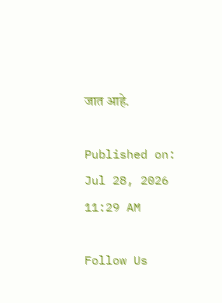जात आहे.

Published on: Jul 28, 2026 11:29 AM

Follow Us